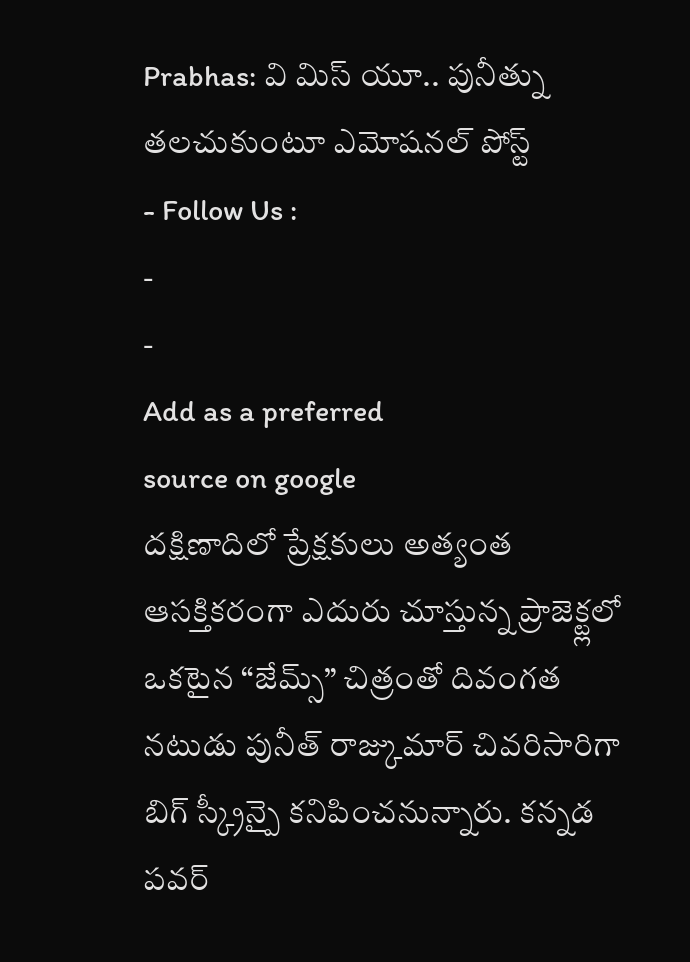Prabhas: వి మిస్ యూ.. పునీత్ను తలచుకుంటూ ఎమోషనల్ పోస్ట్
- Follow Us :
-
-
Add as a preferred
source on google
దక్షిణాదిలో ప్రేక్షకులు అత్యంత ఆసక్తికరంగా ఎదురు చూస్తున్న ప్రాజెక్ట్లలో ఒకటైన “జేమ్స్” చిత్రంతో దివంగత నటుడు పునీత్ రాజ్కుమార్ చివరిసారిగా బిగ్ స్క్రీన్పై కనిపించనున్నారు. కన్నడ పవర్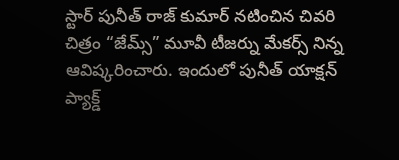స్టార్ పునీత్ రాజ్ కుమార్ నటించిన చివరి చిత్రం “జేమ్స్” మూవీ టీజర్ను మేకర్స్ నిన్న ఆవిష్కరించారు. ఇందులో పునీత్ యాక్షన్ ప్యాక్డ్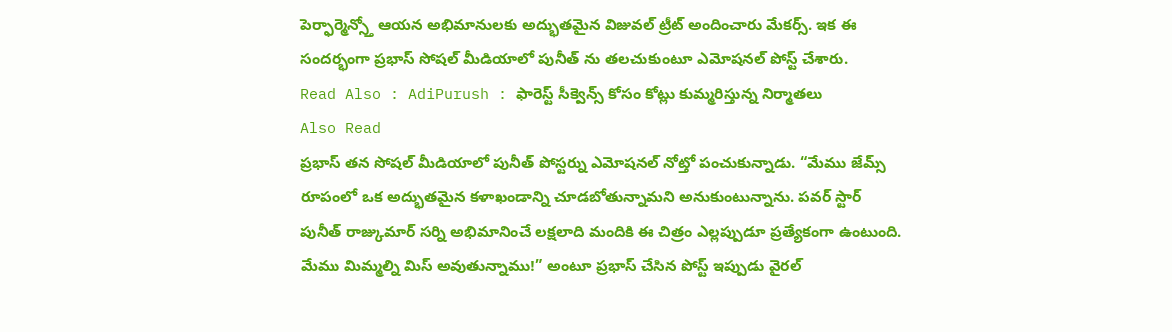పెర్ఫార్మెన్స్తో ఆయన అభిమానులకు అద్భుతమైన విజువల్ ట్రీట్ అందించారు మేకర్స్. ఇక ఈ సందర్భంగా ప్రభాస్ సోషల్ మీడియాలో పునీత్ ను తలచుకుంటూ ఎమోషనల్ పోస్ట్ చేశారు.
Read Also : AdiPurush : ఫారెస్ట్ సీక్వెన్స్ కోసం కోట్లు కుమ్మరిస్తున్న నిర్మాతలు
Also Read
ప్రభాస్ తన సోషల్ మీడియాలో పునీత్ పోస్టర్ను ఎమోషనల్ నోట్తో పంచుకున్నాడు. “మేము జేమ్స్ రూపంలో ఒక అద్భుతమైన కళాఖండాన్ని చూడబోతున్నామని అనుకుంటున్నాను. పవర్ స్టార్ పునీత్ రాజ్కుమార్ సర్ని అభిమానించే లక్షలాది మందికి ఈ చిత్రం ఎల్లప్పుడూ ప్రత్యేకంగా ఉంటుంది. మేము మిమ్మల్ని మిస్ అవుతున్నాము!” అంటూ ప్రభాస్ చేసిన పోస్ట్ ఇప్పుడు వైరల్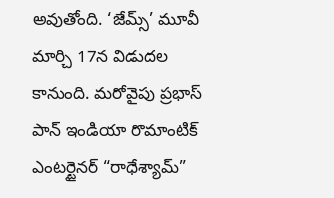అవుతోంది. ‘జేమ్స్’ మూవీ మార్చి 17న విడుదల కానుంది. మరోవైపు ప్రభాస్ పాన్ ఇండియా రొమాంటిక్ ఎంటర్టైనర్ “రాధేశ్యామ్”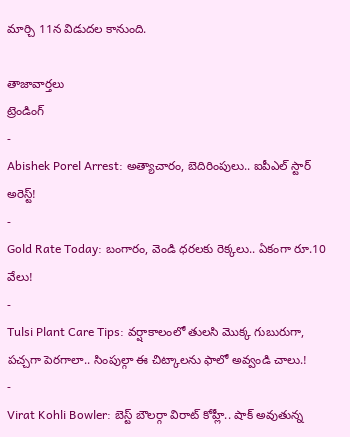మార్చి 11న విడుదల కానుంది.

తాజావార్తలు
ట్రెండింగ్
-
Abishek Porel Arrest: అత్యాచారం, బెదిరింపులు.. ఐపీఎల్ స్టార్ అరెస్ట్!
-
Gold Rate Today: బంగారం, వెండి ధరలకు రెక్కలు.. ఏకంగా రూ.10 వేలు!
-
Tulsi Plant Care Tips: వర్షాకాలంలో తులసి మొక్క గుబురుగా, పచ్చగా పెరగాలా.. సింపుల్గా ఈ చిట్కాలను ఫాలో అవ్వండి చాలు.!
-
Virat Kohli Bowler: బెస్ట్ బౌలర్గా విరాట్ కోహ్లీ.. షాక్ అవుతున్న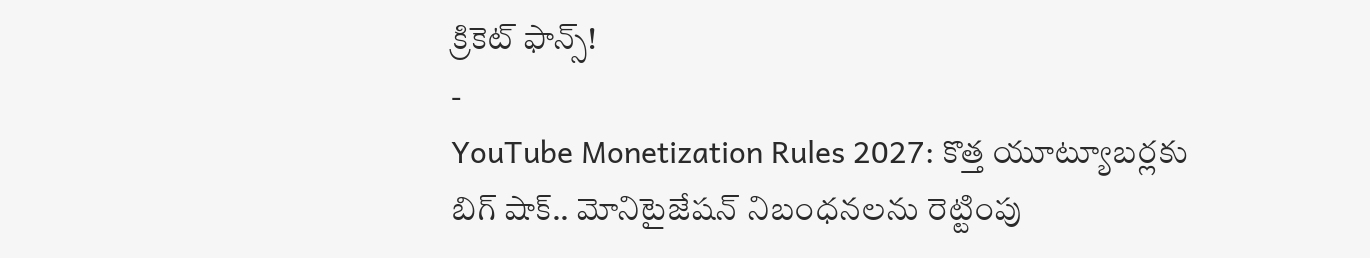క్రికెట్ ఫాన్స్!
-
YouTube Monetization Rules 2027: కొత్త యూట్యూబర్లకు బిగ్ షాక్.. మోనిటైజేషన్ నిబంధనలను రెట్టింపు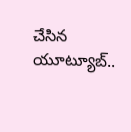చేసిన యూట్యూబ్..